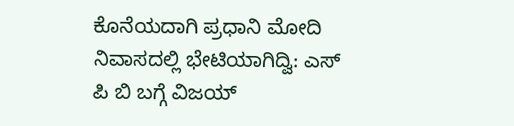ಕೊನೆಯದಾಗಿ ಪ್ರಧಾನಿ ಮೋದಿ ನಿವಾಸದಲ್ಲಿ ಭೇಟಿಯಾಗಿದ್ವಿ: ಎಸ್ ಪಿ ಬಿ ಬಗ್ಗೆ ವಿಜಯ್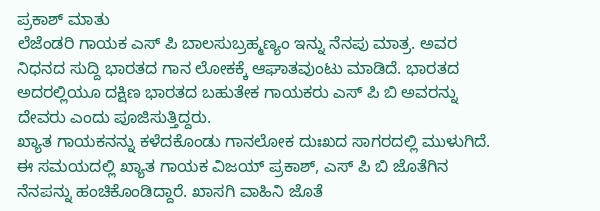ಪ್ರಕಾಶ್ ಮಾತು
ಲೆಜೆಂಡರಿ ಗಾಯಕ ಎಸ್ ಪಿ ಬಾಲಸುಬ್ರಹ್ಮಣ್ಯಂ ಇನ್ನು ನೆನಪು ಮಾತ್ರ. ಅವರ ನಿಧನದ ಸುದ್ದಿ ಭಾರತದ ಗಾನ ಲೋಕಕ್ಕೆ ಆಘಾತವುಂಟು ಮಾಡಿದೆ. ಭಾರತದ ಅದರಲ್ಲಿಯೂ ದಕ್ಷಿಣ ಭಾರತದ ಬಹುತೇಕ ಗಾಯಕರು ಎಸ್ ಪಿ ಬಿ ಅವರನ್ನು ದೇವರು ಎಂದು ಪೂಜಿಸುತ್ತಿದ್ದರು.
ಖ್ಯಾತ ಗಾಯಕನನ್ನು ಕಳೆದಕೊಂಡು ಗಾನಲೋಕ ದುಃಖದ ಸಾಗರದಲ್ಲಿ ಮುಳುಗಿದೆ. ಈ ಸಮಯದಲ್ಲಿ ಖ್ಯಾತ ಗಾಯಕ ವಿಜಯ್ ಪ್ರಕಾಶ್, ಎಸ್ ಪಿ ಬಿ ಜೊತೆಗಿನ ನೆನಪನ್ನು ಹಂಚಿಕೊಂಡಿದ್ದಾರೆ. ಖಾಸಗಿ ವಾಹಿನಿ ಜೊತೆ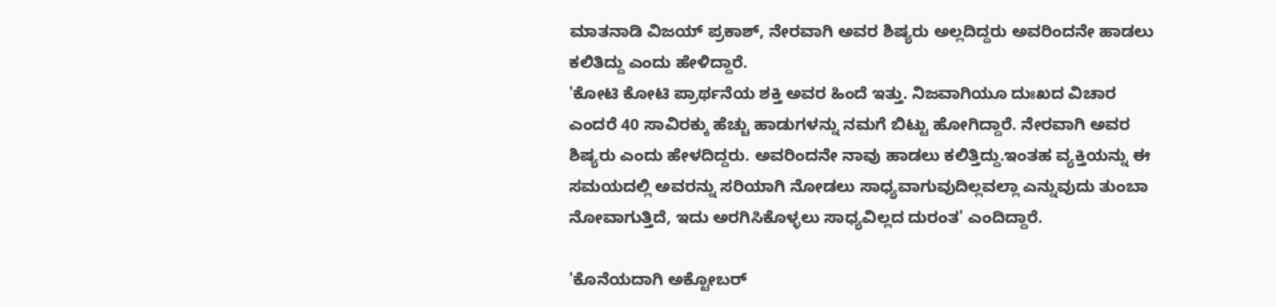ಮಾತನಾಡಿ ವಿಜಯ್ ಪ್ರಕಾಶ್, ನೇರವಾಗಿ ಅವರ ಶಿಷ್ಯರು ಅಲ್ಲದಿದ್ದರು ಅವರಿಂದನೇ ಹಾಡಲು ಕಲಿತಿದ್ದು ಎಂದು ಹೇಳಿದ್ದಾರೆ.
'ಕೋಟಿ ಕೋಟಿ ಪ್ರಾರ್ಥನೆಯ ಶಕ್ತಿ ಅವರ ಹಿಂದೆ ಇತ್ತು. ನಿಜವಾಗಿಯೂ ದುಃಖದ ವಿಚಾರ ಎಂದರೆ 40 ಸಾವಿರಕ್ಕು ಹೆಚ್ಚು ಹಾಡುಗಳನ್ನು ನಮಗೆ ಬಿಟ್ಟು ಹೋಗಿದ್ದಾರೆ. ನೇರವಾಗಿ ಅವರ ಶಿಷ್ಯರು ಎಂದು ಹೇಳದಿದ್ದರು. ಅವರಿಂದನೇ ನಾವು ಹಾಡಲು ಕಲಿತ್ತಿದ್ದು.ಇಂತಹ ವ್ಯಕ್ತಿಯನ್ನು ಈ ಸಮಯದಲ್ಲಿ ಅವರನ್ನು ಸರಿಯಾಗಿ ನೋಡಲು ಸಾಧ್ಯವಾಗುವುದಿಲ್ಲವಲ್ಲಾ ಎನ್ನುವುದು ತುಂಬಾ ನೋವಾಗುತ್ತಿದೆ, ಇದು ಅರಗಿಸಿಕೊಳ್ಳಲು ಸಾಧ್ಯವಿಲ್ಲದ ದುರಂತ' ಎಂದಿದ್ದಾರೆ.

'ಕೊನೆಯದಾಗಿ ಅಕ್ಟೋಬರ್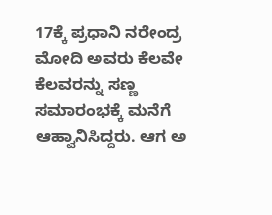17ಕ್ಕೆ ಪ್ರಧಾನಿ ನರೇಂದ್ರ ಮೋದಿ ಅವರು ಕೆಲವೇ ಕೆಲವರನ್ನು ಸಣ್ಣ ಸಮಾರಂಭಕ್ಕೆ ಮನೆಗೆ ಆಹ್ವಾನಿಸಿದ್ದರು. ಆಗ ಅ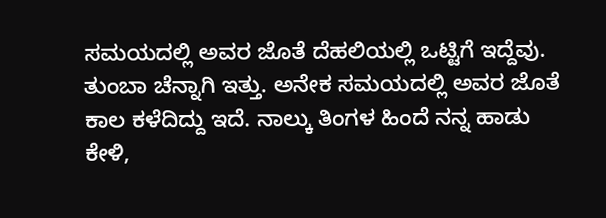ಸಮಯದಲ್ಲಿ ಅವರ ಜೊತೆ ದೆಹಲಿಯಲ್ಲಿ ಒಟ್ಟಿಗೆ ಇದ್ದೆವು. ತುಂಬಾ ಚೆನ್ನಾಗಿ ಇತ್ತು. ಅನೇಕ ಸಮಯದಲ್ಲಿ ಅವರ ಜೊತೆ ಕಾಲ ಕಳೆದಿದ್ದು ಇದೆ. ನಾಲ್ಕು ತಿಂಗಳ ಹಿಂದೆ ನನ್ನ ಹಾಡು ಕೇಳಿ,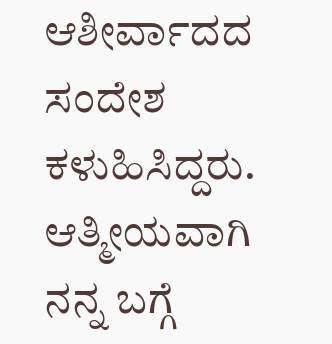ಆಶೀರ್ವಾದದ ಸಂದೇಶ ಕಳುಹಿಸಿದ್ದರು. ಆತ್ಮೀಯವಾಗಿ ನನ್ನ ಬಗ್ಗೆ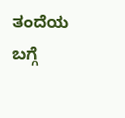ತಂದೆಯ ಬಗ್ಗೆ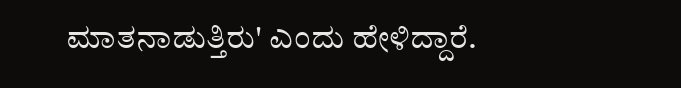ಮಾತನಾಡುತ್ತಿರು' ಎಂದು ಹೇಳಿದ್ದಾರೆ.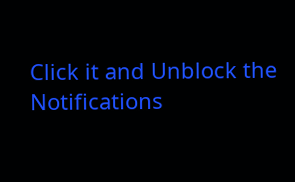Click it and Unblock the Notifications